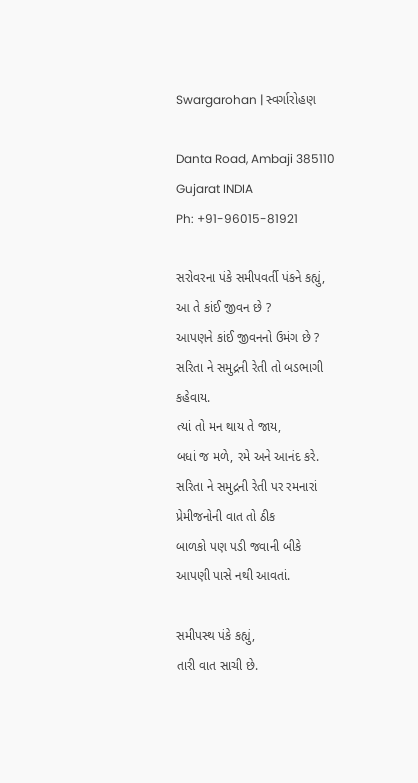Swargarohan | સ્વર્ગારોહણ

Danta Road, Ambaji 385110
Gujarat INDIA
Ph: +91-96015-81921

સરોવરના પંકે સમીપવર્તી પંકને કહ્યું,
આ તે કાંઈ જીવન છે ?
આપણને કાંઈ જીવનનો ઉમંગ છે ?
સરિતા ને સમુદ્રની રેતી તો બડભાગી કહેવાય.
ત્યાં તો મન થાય તે જાય,
બધાં જ મળે, રમે અને આનંદ કરે.
સરિતા ને સમુદ્રની રેતી પર રમનારાં
પ્રેમીજનોની વાત તો ઠીક
બાળકો પણ પડી જવાની બીકે
આપણી પાસે નથી આવતાં.

સમીપસ્થ પંકે કહ્યું,
તારી વાત સાચી છે.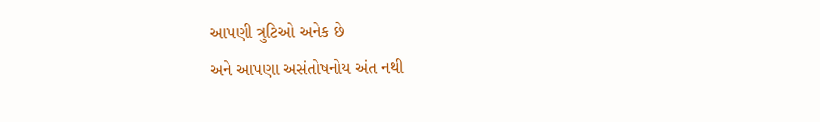આપણી ત્રુટિઓ અનેક છે
અને આપણા અસંતોષનોય અંત નથી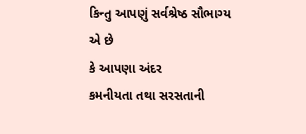કિન્તુ આપણું સર્વશ્રેષ્ઠ સૌભાગ્ય એ છે
કે આપણા અંદર
કમનીયતા તથા સરસતાની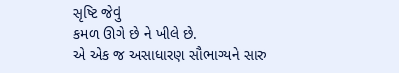સૃષ્ટિ જેવું
કમળ ઊગે છે ને ખીલે છે.
એ એક જ અસાધારણ સૌભાગ્યને સારુ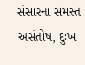સંસારના સમસ્ત અસંતોષ, દુઃખ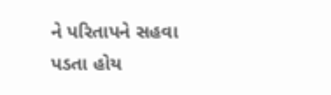ને પરિતાપને સહવા પડતા હોય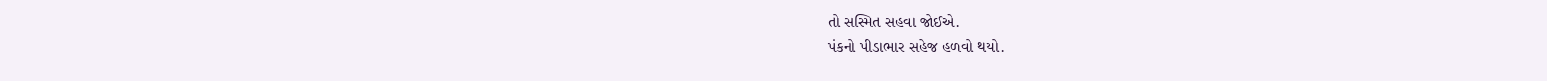તો સસ્મિત સહવા જોઈએ.
પંકનો પીડાભાર સહેજ હળવો થયો.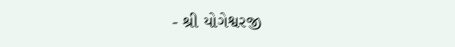- શ્રી યોગેશ્વરજી